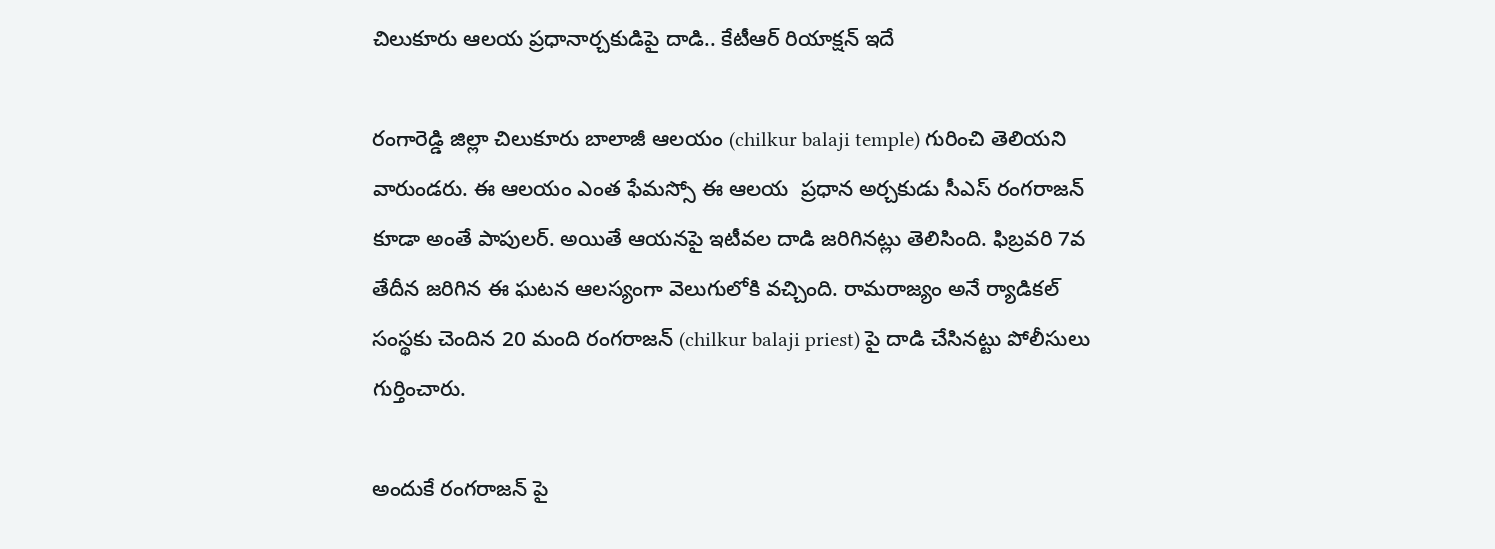చిలుకూరు ఆలయ ప్రధానార్చకుడిపై దాడి.. కేటీఆర్ రియాక్షన్ ఇదే

రంగారెడ్డి జిల్లా చిలుకూరు బాలాజీ ఆలయం (chilkur balaji temple) గురించి తెలియని వారుండరు. ఈ ఆలయం ఎంత ఫేమస్సో ఈ ఆలయ  ప్రధాన అర్చకుడు సీఎస్‌ రంగరాజన్‌ కూడా అంతే పాపులర్. అయితే ఆయనపై ఇటీవల దాడి జరిగినట్లు తెలిసింది. ఫిబ్రవరి 7వ తేదీన జరిగిన ఈ ఘటన ఆలస్యంగా వెలుగులోకి వచ్చింది. రామరాజ్యం అనే ర్యాడికల్ సంస్థకు చెందిన 20 మంది రంగరాజన్ (chilkur balaji priest) పై దాడి చేసినట్టు పోలీసులు గుర్తించారు.

అందుకే రంగరాజన్ పై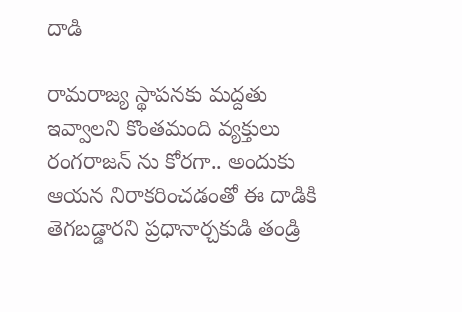దాడి

రామరాజ్య స్థాపనకు మద్దతు ఇవ్వాలని కొంతమంది వ్యక్తులు రంగరాజన్ ను కోరగా.. అందుకు ఆయన నిరాకరించడంతో ఈ దాడికి తెగబడ్డారని ప్రధానార్చకుడి తండ్రి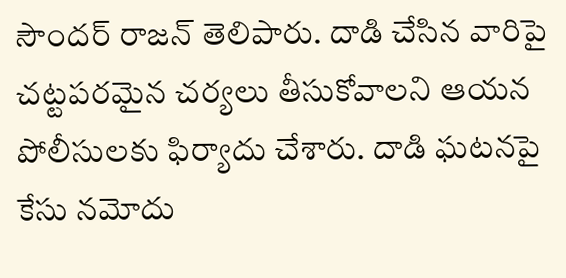సౌందర్‌ రాజన్‌ తెలిపారు. దాడి చేసిన వారిపై చట్టపరమైన చర్యలు తీసుకోవాలని ఆయన పోలీసులకు ఫిర్యాదు చేశారు. దాడి ఘటనపై కేసు నమోదు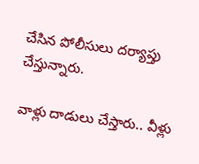చేసిన పోలీసులు దర్యాప్తు చేస్తున్నారు.

వాళ్లు దాడులు చేస్తారు.. వీళ్లు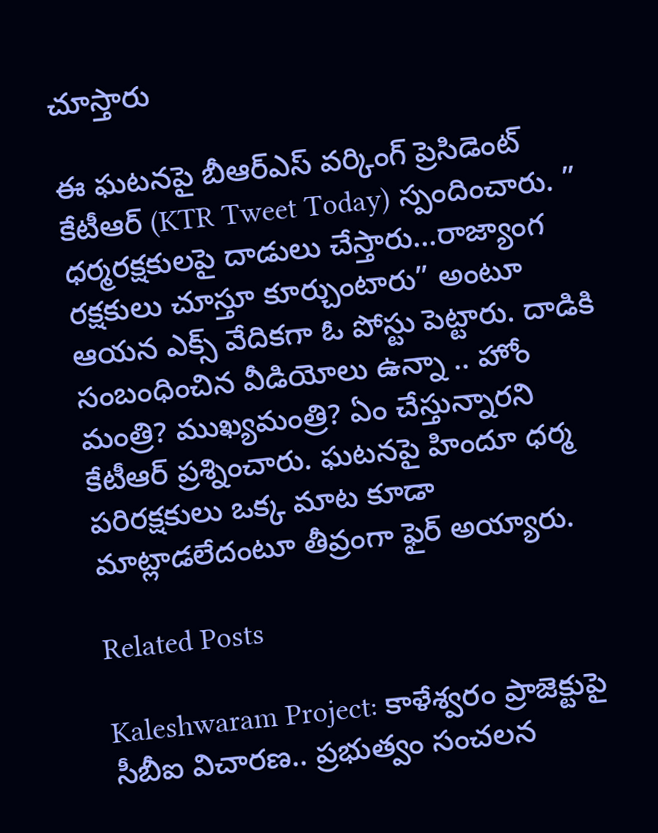చూస్తారు

ఈ ఘటనపై బీఆర్ఎస్ వర్కింగ్ ప్రెసిడెంట్ కేటీఆర్ (KTR Tweet Today) స్పందించారు. ” ధర్మరక్షకులపై దాడులు చేస్తారు…రాజ్యాంగ రక్షకులు చూస్తూ కూర్చుంటారు” అంటూ ఆయన ఎక్స్ వేదికగా ఓ పోస్టు పెట్టారు. దాడికి సంబంధించిన వీడియోలు ఉన్నా .. హోం మంత్రి? ముఖ్యమంత్రి? ఏం చేస్తున్నారని కేటీఆర్ ప్రశ్నించారు. ఘటనపై హిందూ ధర్మ పరిరక్షకులు ఒక్క మాట కూడా మాట్లాడలేదంటూ తీవ్రంగా ఫైర్ అయ్యారు.

Related Posts

Kaleshwaram Project: కాళేశ్వరం ప్రాజెక్టుపై సీబీఐ విచారణ.. ప్రభుత్వం సంచలన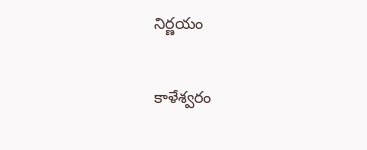నిర్ణయం

కాళేశ్వరం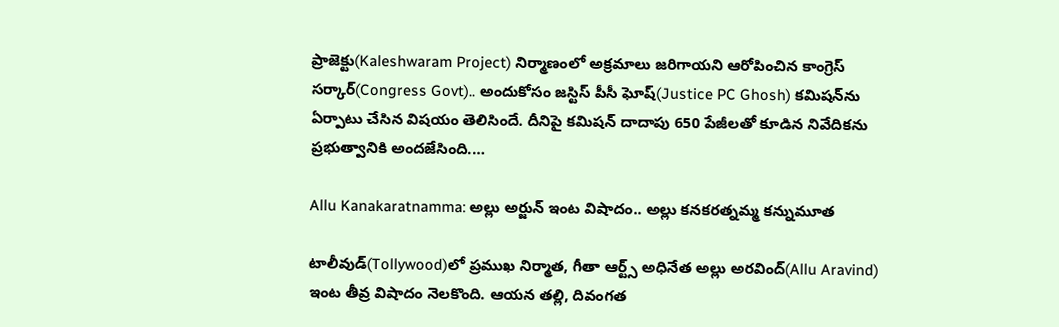ప్రాజెక్టు(Kaleshwaram Project) నిర్మాణంలో అక్రమాలు జరిగాయని ఆరోపించిన కాంగ్రెస్ సర్కార్(Congress Govt).. అందుకోసం జస్టిస్ పీసీ ఘోష్(Justice PC Ghosh) కమిషన్‌ను ఏర్పాటు చేసిన విషయం తెలిసిందే. దీనిపై కమిషన్ దాదాపు 650 పేజీలతో కూడిన నివేదికను ప్రభుత్వానికి అందజేసింది.…

Allu Kanakaratnamma: అల్లు అర్జున్ ఇంట విషాదం.. అల్లు కనకరత్నమ్మ కన్నుమూత

టాలీవుడ్‌(Tollywood)లో ప్రముఖ నిర్మాత, గీతా ఆర్ట్స్ అధినేత అల్లు అరవింద్(Allu Aravind) ఇంట తీవ్ర విషాదం నెలకొంది. ఆయన తల్లి, దివంగత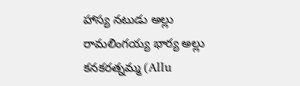హాస్య నటుడు అల్లు రామలింగయ్య భార్య అల్లు కనకరత్నమ్మ (Allu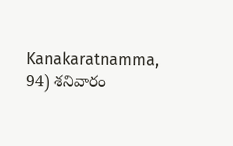Kanakaratnamma, 94) శనివారం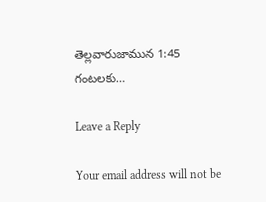తెల్లవారుజామున 1:45 గంటలకు…

Leave a Reply

Your email address will not be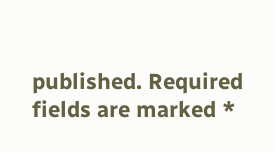published. Required fields are marked *